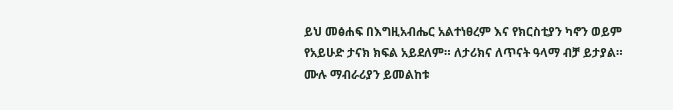ይህ መፅሐፍ በእግዚአብሔር አልተነፀረም እና የክርስቲያን ካኖን ወይም የአይሁድ ታናክ ክፍል አይደለም። ለታሪክና ለጥናት ዓላማ ብቻ ይታያል። ሙሉ ማብራሪያን ይመልከቱ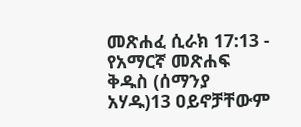መጽሐፈ ሲራክ 17:13 - የአማርኛ መጽሐፍ ቅዱስ (ሰማንያ አሃዱ)13 ዐይኖቻቸውም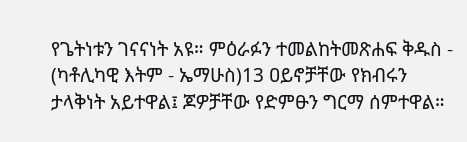የጌትነቱን ገናናነት አዩ። ምዕራፉን ተመልከትመጽሐፍ ቅዱስ - (ካቶሊካዊ እትም - ኤማሁስ)13 ዐይኖቻቸው የክብሩን ታላቅነት አይተዋል፤ ጆዎቻቸው የድምፁን ግርማ ሰምተዋል።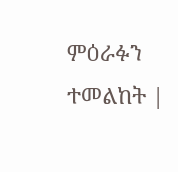ምዕራፉን ተመልከት |